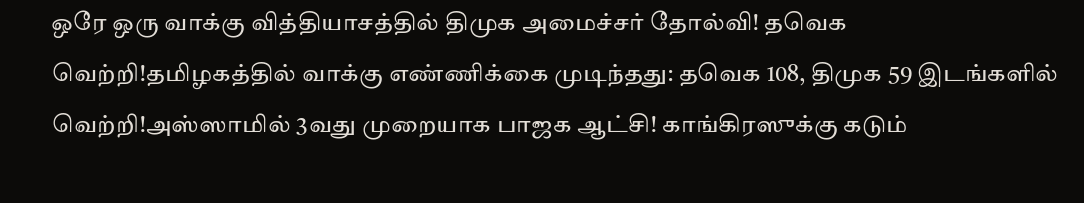ஒரே ஒரு வாக்கு வித்தியாசத்தில் திமுக அமைச்சர் தோல்வி! தவெக வெற்றி!தமிழகத்தில் வாக்கு எண்ணிக்கை முடிந்தது: தவெக 108, திமுக 59 இடங்களில் வெற்றி!அஸ்ஸாமில் 3வது முறையாக பாஜக ஆட்சி! காங்கிரஸுக்கு கடும்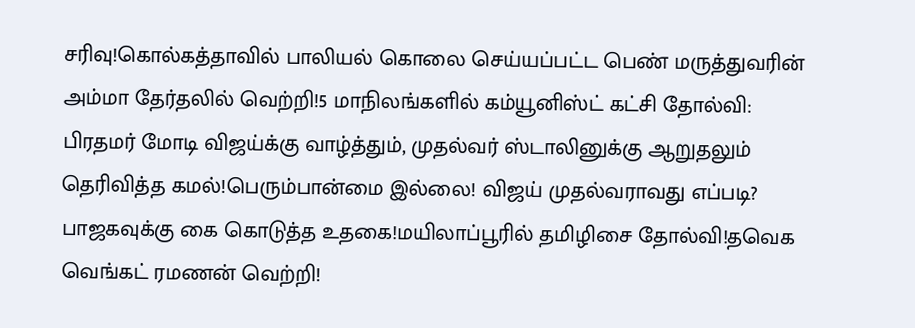சரிவு!கொல்கத்தாவில் பாலியல் கொலை செய்யப்பட்ட பெண் மருத்துவரின் அம்மா தேர்தலில் வெற்றி!5 மாநிலங்களில் கம்யூனிஸ்ட் கட்சி தோல்வி: பிரதமர் மோடி விஜய்க்கு வாழ்த்தும், முதல்வர் ஸ்டாலினுக்கு ஆறுதலும் தெரிவித்த கமல்!பெரும்பான்மை இல்லை! விஜய் முதல்வராவது எப்படி? பாஜகவுக்கு கை கொடுத்த உதகை!மயிலாப்பூரில் தமிழிசை தோல்வி!தவெக வெங்கட் ரமணன் வெற்றி!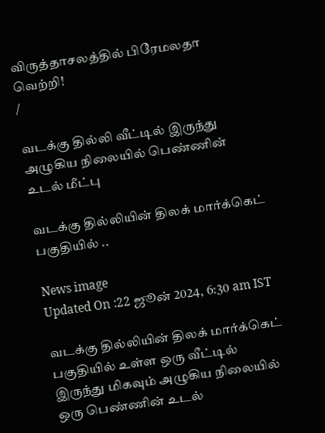விருத்தாசலத்தில் பிரேமலதா வெற்றி!
/

வடக்கு தில்லி வீட்டில் இருந்து அழுகிய நிலையில் பெண்ணின் உடல் மீட்பு

வடக்கு தில்லியின் திலக் மார்க்கெட் பகுதியில் ..

News image
Updated On :22 ஜூன் 2024, 6:30 am IST

வடக்கு தில்லியின் திலக் மார்க்கெட் பகுதியில் உள்ள ஒரு வீட்டில் இருந்து மிகவும் அழுகிய நிலையில் ஒரு பெண்ணின் உடல்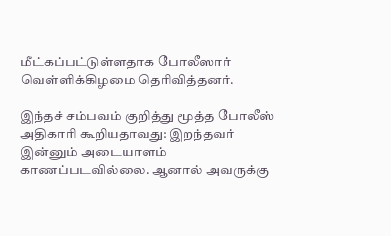மீட்கப்பட்டுள்ளதாக போலீஸார் வெள்ளிக்கிழமை தெரிவித்தனர்.

இந்தச் சம்பவம் குறித்து மூத்த போலீஸ் அதிகாரி கூறியதாவது: இறந்தவர் இன்னும் அடையாளம் காணப்படவில்லை. ஆனால் அவருக்கு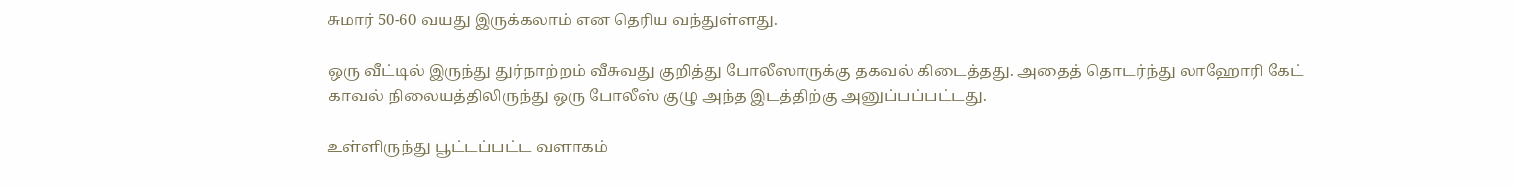சுமார் 50-60 வயது இருக்கலாம் என தெரிய வந்துள்ளது.

ஒரு வீட்டில் இருந்து துர்நாற்றம் வீசுவது குறித்து போலீஸாருக்கு தகவல் கிடைத்தது. அதைத் தொடர்ந்து லாஹோரி கேட் காவல் நிலையத்திலிருந்து ஒரு போலீஸ் குழு அந்த இடத்திற்கு அனுப்பப்பட்டது.

உள்ளிருந்து பூட்டப்பட்ட வளாகம்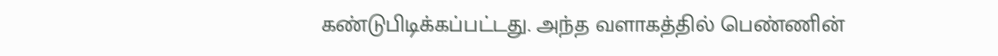கண்டுபிடிக்கப்பட்டது. அந்த வளாகத்தில் பெண்ணின்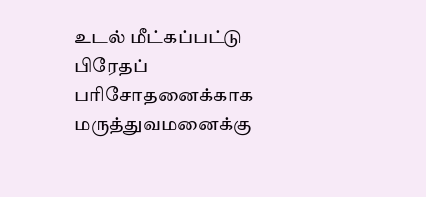உடல் மீட்கப்பட்டு பிரேதப் பரிசோதனைக்காக மருத்துவமனைக்கு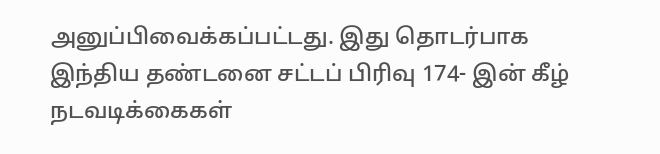அனுப்பிவைக்கப்பட்டது. இது தொடர்பாக இந்திய தண்டனை சட்டப் பிரிவு 174- இன் கீழ் நடவடிக்கைகள்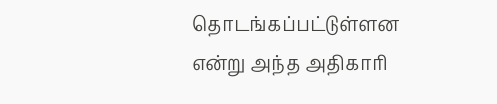தொடங்கப்பட்டுள்ளன என்று அந்த அதிகாரி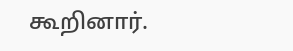கூறினார்.